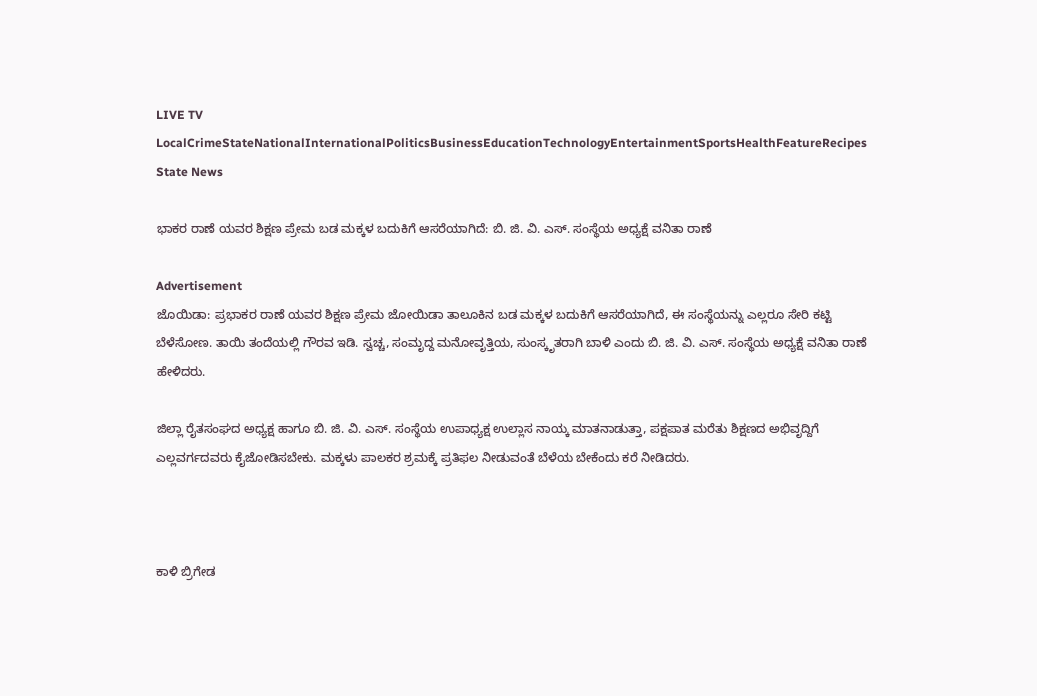LIVE TV LocalCrimeStateNationalInternationalPoliticsBusinessEducationTechnologyEntertainmentSportsHealthFeatureRecipes
State News

ಭಾಕರ ರಾಣೆ ಯವರ ಶಿಕ್ಷಣ ಪ್ರೇಮ ಬಡ ಮಕ್ಕಳ ಬದುಕಿಗೆ ಆಸರೆಯಾಗಿದೆ: ಬಿ. ಜಿ. ವಿ. ಎಸ್. ಸಂಸ್ಥೆಯ ಅಧ್ಯಕ್ಷೆ ವನಿತಾ ರಾಣೆ

Advertisement
ಜೊಯಿಡಾ: ಪ್ರಭಾಕರ ರಾಣೆ ಯವರ ಶಿಕ್ಷಣ ಪ್ರೇಮ ಜೋಯಿಡಾ ತಾಲೂಕಿನ ಬಡ ಮಕ್ಕಳ ಬದುಕಿಗೆ ಆಸರೆಯಾಗಿದೆ, ಈ ಸಂಸ್ಥೆಯನ್ನು ಎಲ್ಲರೂ ಸೇರಿ ಕಟ್ಟಿ ಬೆಳೆಸೋಣ. ತಾಯಿ ತಂದೆಯಲ್ಲಿ ಗೌರವ ಇಡಿ. ಸ್ವಚ್ಚ, ಸಂಮೃದ್ದ ಮನೋವೃತ್ತಿಯ, ಸುಂಸ್ಕೃತರಾಗಿ ಬಾಳಿ ಎಂದು ಬಿ. ಜಿ. ವಿ. ಎಸ್. ಸಂಸ್ಥೆಯ ಅಧ್ಯಕ್ಷೆ ವನಿತಾ ರಾಣೆ ಹೇಳಿದರು.

ಜಿಲ್ಲಾ ರೈತಸಂಘದ ಅಧ್ಯಕ್ಷ ಹಾಗೂ ಬಿ. ಜಿ. ವಿ. ಎಸ್. ಸಂಸ್ಥೆಯ ಉಪಾಧ್ಯಕ್ಷ ಉಲ್ಲಾಸ ನಾಯ್ಕ ಮಾತನಾಡುತ್ತಾ, ಪಕ್ಷಪಾತ ಮರೆತು ಶಿಕ್ಷಣದ ಅಭಿವೃದ್ದಿಗೆ ಎಲ್ಲವರ್ಗದವರು ಕೈಜೋಡಿಸಬೇಕು. ಮಕ್ಕಳು ಪಾಲಕರ ಶ್ರಮಕ್ಕೆ ಪ್ರತಿಫಲ ನೀಡುವಂತೆ ಬೆಳೆಯ ಬೇಕೆಂದು ಕರೆ ನೀಡಿದರು.



ಕಾಳಿ ಬ್ರಿಗೇಡ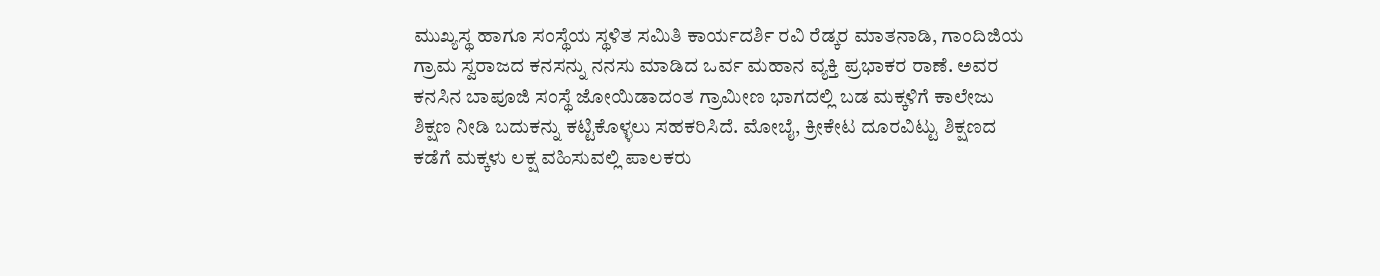ಮುಖ್ಯಸ್ಥ ಹಾಗೂ ಸಂಸ್ಥೆಯ ಸ್ಥಳಿತ ಸಮಿತಿ ಕಾರ್ಯದರ್ಶಿ ರವಿ ರೆಡ್ಕರ ಮಾತನಾಡಿ, ಗಾಂದಿಜಿಯ ಗ್ರಾಮ ಸ್ವರಾಜದ ಕನಸನ್ನು ನನಸು ಮಾಡಿದ ಒರ್ವ ಮಹಾನ ವ್ಯಕ್ತಿ ಪ್ರಭಾಕರ ರಾಣೆ. ಅವರ ಕನಸಿನ ಬಾಪೂಜಿ ಸಂಸ್ಥೆ ಜೋಯಿಡಾದಂತ ಗ್ರಾಮೀಣ ಭಾಗದಲ್ಲಿ ಬಡ ಮಕ್ಕಳಿಗೆ ಕಾಲೇಜು ಶಿಕ್ಷಣ ನೀಡಿ ಬದುಕನ್ನು ಕಟ್ಟಿಕೊಳ್ಳಲು ಸಹಕರಿಸಿದೆ. ಮೋಬೈ, ಕ್ರೀಕೇಟ ದೂರವಿಟ್ಟು ಶಿಕ್ಷಣದ ಕಡೆಗೆ ಮಕ್ಕಳು ಲಕ್ಷ ವಹಿಸುವಲ್ಲಿ ಪಾಲಕರು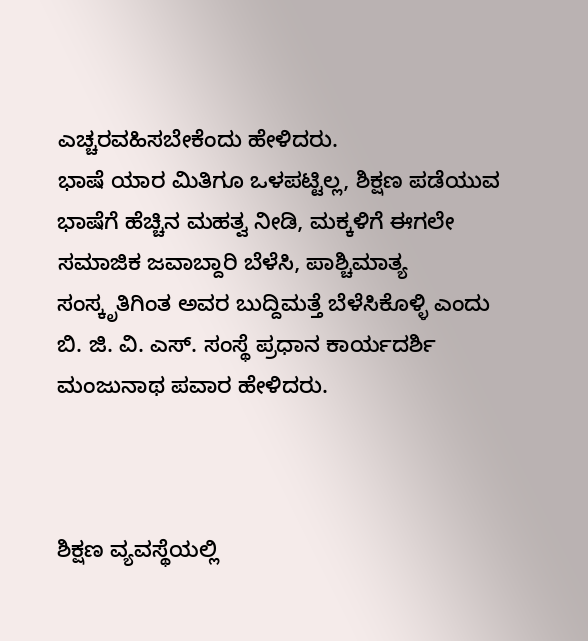ಎಚ್ಚರವಹಿಸಬೇಕೆಂದು ಹೇಳಿದರು.
ಭಾಷೆ ಯಾರ ಮಿತಿಗೂ ಒಳಪಟ್ಟಿಲ್ಲ, ಶಿಕ್ಷಣ ಪಡೆಯುವ ಭಾಷೆಗೆ ಹೆಚ್ಚಿನ ಮಹತ್ವ ನೀಡಿ, ಮಕ್ಕಳಿಗೆ ಈಗಲೇ ಸಮಾಜಿಕ ಜವಾಬ್ದಾರಿ ಬೆಳೆಸಿ, ಪಾಶ್ಚಿಮಾತ್ಯ ಸಂಸ್ಕೃತಿಗಿಂತ ಅವರ ಬುದ್ದಿಮತ್ತೆ ಬೆಳೆಸಿಕೊಳ್ಳಿ ಎಂದು ಬಿ. ಜಿ. ವಿ. ಎಸ್. ಸಂಸ್ಥೆ ಪ್ರಧಾನ ಕಾರ್ಯದರ್ಶಿ ಮಂಜುನಾಥ ಪವಾರ ಹೇಳಿದರು.



ಶಿಕ್ಷಣ ವ್ಯವಸ್ಥೆಯಲ್ಲಿ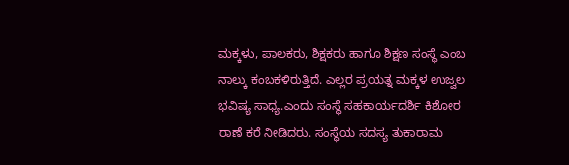ಮಕ್ಕಳು, ಪಾಲಕರು, ಶಿಕ್ಷಕರು ಹಾಗೂ ಶಿಕ್ಷಣ ಸಂಸ್ಥೆ ಎಂಬ ನಾಲ್ಕು ಕಂಬಕಳಿರುತ್ತಿದೆ. ಎಲ್ಲರ ಪ್ರಯತ್ನ ಮಕ್ಕಳ ಉಜ್ವಲ ಭವಿಷ್ಯ ಸಾಧ್ಯ.ಎಂದು ಸಂಸ್ಥೆ ಸಹಕಾರ್ಯದರ್ಶಿ ಕಿಶೋರ ರಾಣೆ ಕರೆ ನೀಡಿದರು. ಸಂಸ್ಥೆಯ ಸದಸ್ಯ ತುಕಾರಾಮ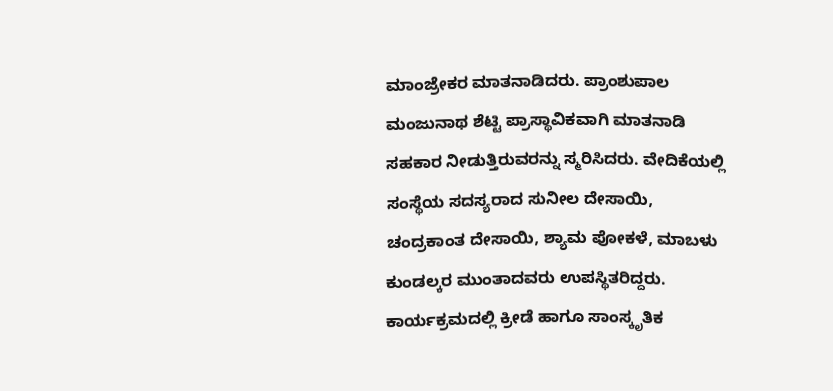ಮಾಂಜ್ರೇಕರ ಮಾತನಾಡಿದರು. ಪ್ರಾಂಶುಪಾಲ ಮಂಜುನಾಥ ಶೆಟ್ಟಿ ಪ್ರಾಸ್ಥಾವಿಕವಾಗಿ ಮಾತನಾಡಿ ಸಹಕಾರ ನೀಡುತ್ತಿರುವರನ್ನು ಸ್ಮರಿಸಿದರು. ವೇದಿಕೆಯಲ್ಲಿ ಸಂಸ್ಥೆಯ ಸದಸ್ಯರಾದ ಸುನೀಲ ದೇಸಾಯಿ, ಚಂದ್ರಕಾಂತ ದೇಸಾಯಿ, ಶ್ಯಾಮ ಪೋಕಳೆ, ಮಾಬಳು ಕುಂಡಲ್ಕರ ಮುಂತಾದವರು ಉಪಸ್ಥಿತರಿದ್ದರು. ಕಾರ್ಯಕ್ರಮದಲ್ಲಿ ಕ್ರೀಡೆ ಹಾಗೂ ಸಾಂಸ್ಕೃತಿಕ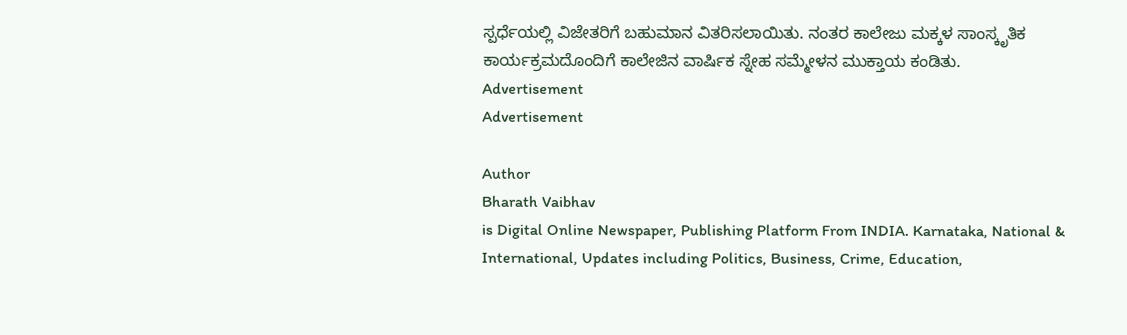ಸ್ಪರ್ಧೆಯಲ್ಲಿ ವಿಜೇತರಿಗೆ ಬಹುಮಾನ ವಿತರಿಸಲಾಯಿತು. ನಂತರ ಕಾಲೇಜು ಮಕ್ಕಳ ಸಾಂಸ್ಕೃತಿಕ ಕಾರ್ಯಕ್ರಮದೊಂದಿಗೆ ಕಾಲೇಜಿನ ವಾರ್ಷಿಕ ಸ್ನೇಹ ಸಮ್ಮೇಳನ ಮುಕ್ತಾಯ ಕಂಡಿತು.
Advertisement
Advertisement

Author
Bharath Vaibhav
is Digital Online Newspaper, Publishing Platform From INDIA. Karnataka, National & International, Updates including Politics, Business, Crime, Education,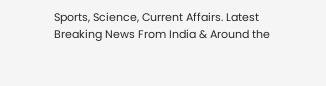Sports, Science, Current Affairs. Latest Breaking News From India & Around the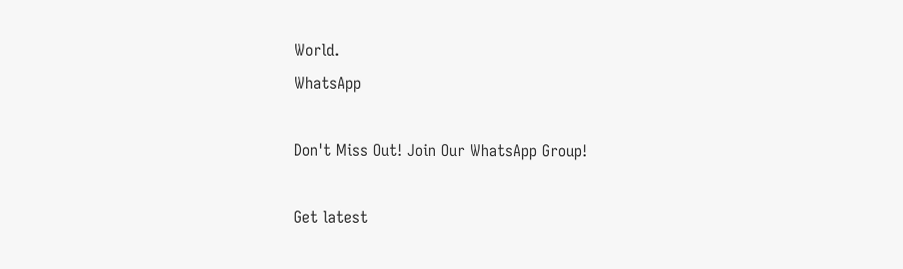World.
WhatsApp

Don't Miss Out! Join Our WhatsApp Group!

Get latest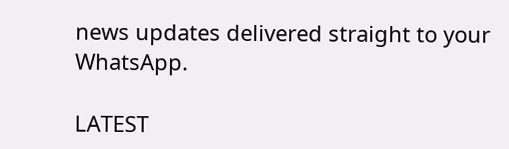news updates delivered straight to your WhatsApp.

LATEST